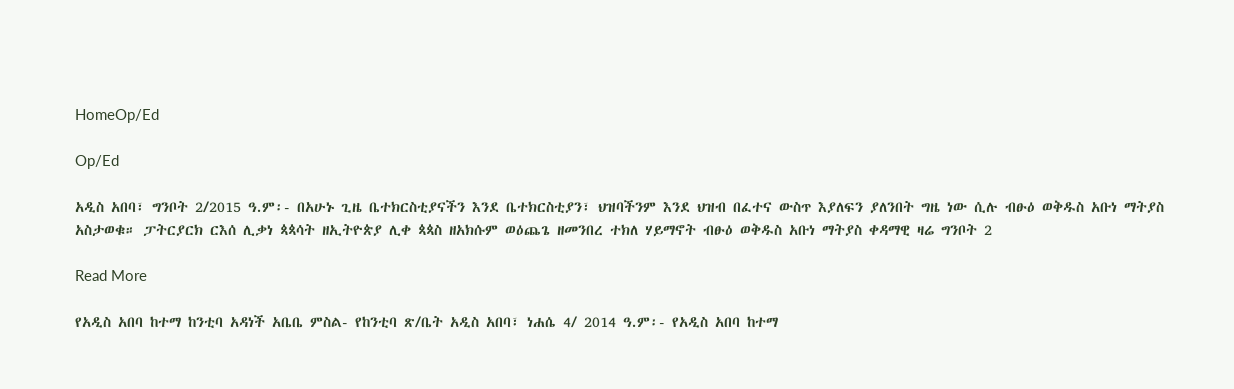HomeOp/Ed

Op/Ed

አዲስ አበባ፣ ግንቦት 2/2015 ዓ.ም፡- በአሁኑ ጊዜ ቤተክርስቲያናችን እንደ ቤተክርስቲያን፣ ህዝባችንም እንደ ህዝብ በፈተና ውስጥ እያለፍን ያለንበት ግዜ ነው ሲሉ ብፁዕ ወቅዱስ አቡነ ማትያስ አስታወቁ። ፓትርያርክ ርእሰ ሊቃነ ጳጳሳት ዘኢትዮጵያ ሊቀ ጳጳስ ዘአክሱም ወዕጨጌ ዘመንበረ ተክለ ሃይማኖት ብፁዕ ወቅዱስ አቡነ ማትያስ ቀዳማዊ ዛሬ ግንቦት 2

Read More

የአዲስ አበባ ከተማ ከንቲባ አዳነች አቤቤ ምስል- የከንቲባ ጽ/ቤት አዲስ አበባ፣ ነሐሴ 4/ 2014 ዓ.ም፡- የአዲስ አበባ ከተማ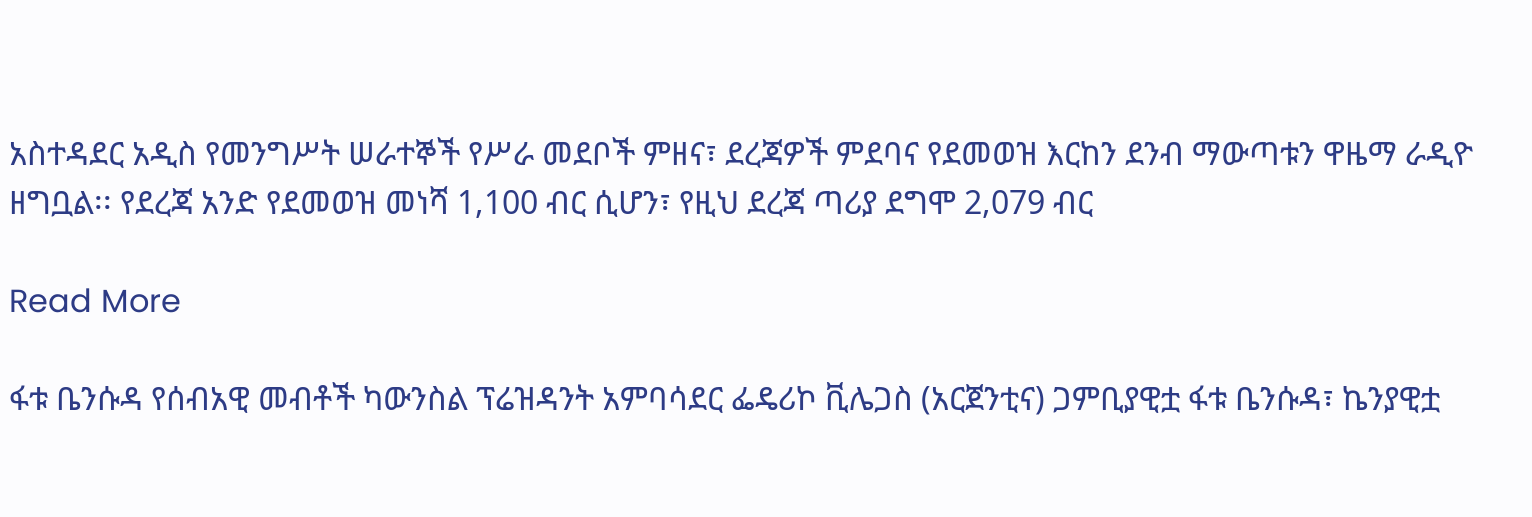አስተዳደር አዲስ የመንግሥት ሠራተኞች የሥራ መደቦች ምዘና፣ ደረጃዎች ምደባና የደመወዝ እርከን ደንብ ማውጣቱን ዋዜማ ራዲዮ ዘግቧል፡፡ የደረጃ አንድ የደመወዝ መነሻ 1,100 ብር ሲሆን፣ የዚህ ደረጃ ጣሪያ ደግሞ 2,079 ብር

Read More

ፋቱ ቤንሱዳ የሰብአዊ መብቶች ካውንስል ፕሬዝዳንት አምባሳደር ፌዴሪኮ ቪሌጋስ (አርጀንቲና) ጋምቢያዊቷ ፋቱ ቤንሱዳ፣ ኬንያዊቷ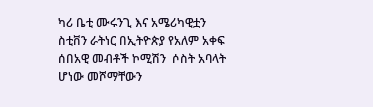ካሪ ቤቲ ሙሩንጊ እና አሜሪካዊቷን ስቲቨን ራትነር በኢትዮጵያ የአለም አቀፍ ሰበአዊ መብቶች ኮሚሽን  ሶስት አባላት ሆነው መሾማቸውን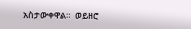አስታውቀዋል።  ወይዘሮ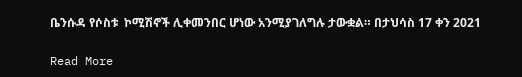ቤንሱዳ የሶስቱ  ኮሚሽኖች ሊቀመንበር ሆነው አንሚያገለግሉ ታውቋል። በታህሳስ 17 ቀን 2021

Read More